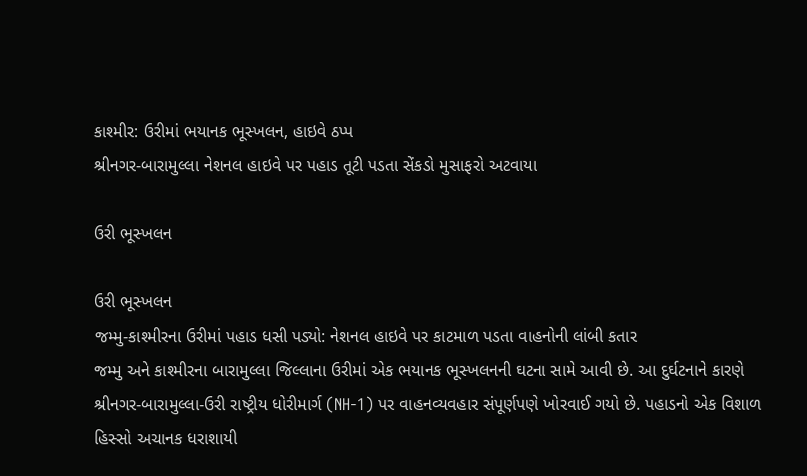કાશ્મીર: ઉરીમાં ભયાનક ભૂસ્ખલન, હાઇવે ઠપ્પ
શ્રીનગર-બારામુલ્લા નેશનલ હાઇવે પર પહાડ તૂટી પડતા સેંકડો મુસાફરો અટવાયા

ઉરી ભૂસ્ખલન

ઉરી ભૂસ્ખલન
જમ્મુ-કાશ્મીરના ઉરીમાં પહાડ ધસી પડ્યો: નેશનલ હાઇવે પર કાટમાળ પડતા વાહનોની લાંબી કતાર
જમ્મુ અને કાશ્મીરના બારામુલ્લા જિલ્લાના ઉરીમાં એક ભયાનક ભૂસ્ખલનની ઘટના સામે આવી છે. આ દુર્ઘટનાને કારણે શ્રીનગર-બારામુલ્લા-ઉરી રાષ્ટ્રીય ધોરીમાર્ગ (NH-1) પર વાહનવ્યવહાર સંપૂર્ણપણે ખોરવાઈ ગયો છે. પહાડનો એક વિશાળ હિસ્સો અચાનક ધરાશાયી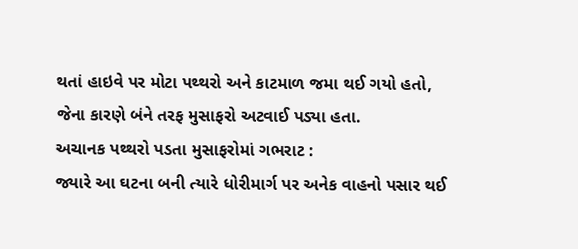થતાં હાઇવે પર મોટા પથ્થરો અને કાટમાળ જમા થઈ ગયો હતો, જેના કારણે બંને તરફ મુસાફરો અટવાઈ પડ્યા હતા.
અચાનક પથ્થરો પડતા મુસાફરોમાં ગભરાટ :
જ્યારે આ ઘટના બની ત્યારે ધોરીમાર્ગ પર અનેક વાહનો પસાર થઈ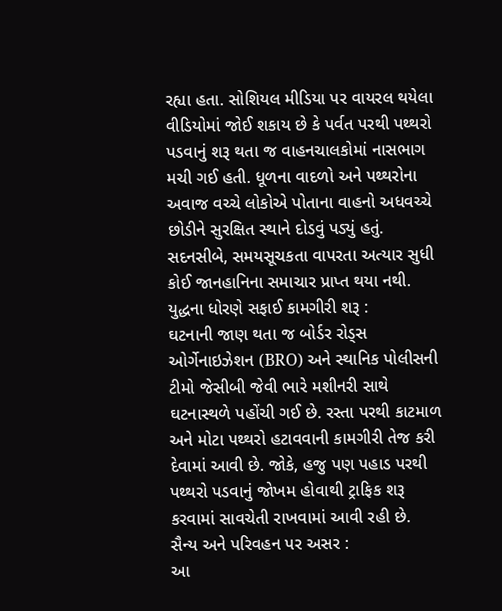રહ્યા હતા. સોશિયલ મીડિયા પર વાયરલ થયેલા વીડિયોમાં જોઈ શકાય છે કે પર્વત પરથી પથ્થરો પડવાનું શરૂ થતા જ વાહનચાલકોમાં નાસભાગ મચી ગઈ હતી. ધૂળના વાદળો અને પથ્થરોના અવાજ વચ્ચે લોકોએ પોતાના વાહનો અધવચ્ચે છોડીને સુરક્ષિત સ્થાને દોડવું પડ્યું હતું. સદનસીબે, સમયસૂચકતા વાપરતા અત્યાર સુધી કોઈ જાનહાનિના સમાચાર પ્રાપ્ત થયા નથી.
યુદ્ધના ધોરણે સફાઈ કામગીરી શરૂ :
ઘટનાની જાણ થતા જ બોર્ડર રોડ્સ ઓર્ગેનાઇઝેશન (BRO) અને સ્થાનિક પોલીસની ટીમો જેસીબી જેવી ભારે મશીનરી સાથે ઘટનાસ્થળે પહોંચી ગઈ છે. રસ્તા પરથી કાટમાળ અને મોટા પથ્થરો હટાવવાની કામગીરી તેજ કરી દેવામાં આવી છે. જોકે, હજુ પણ પહાડ પરથી પથ્થરો પડવાનું જોખમ હોવાથી ટ્રાફિક શરૂ કરવામાં સાવચેતી રાખવામાં આવી રહી છે.
સૈન્ય અને પરિવહન પર અસર :
આ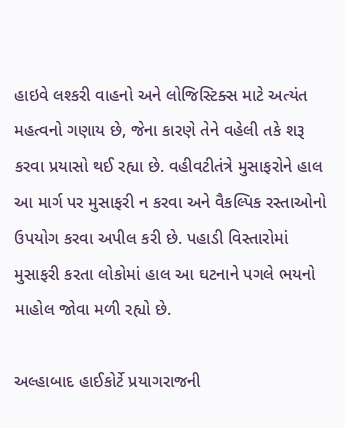હાઇવે લશ્કરી વાહનો અને લોજિસ્ટિક્સ માટે અત્યંત મહત્વનો ગણાય છે, જેના કારણે તેને વહેલી તકે શરૂ કરવા પ્રયાસો થઈ રહ્યા છે. વહીવટીતંત્રે મુસાફરોને હાલ આ માર્ગ પર મુસાફરી ન કરવા અને વૈકલ્પિક રસ્તાઓનો ઉપયોગ કરવા અપીલ કરી છે. પહાડી વિસ્તારોમાં મુસાફરી કરતા લોકોમાં હાલ આ ઘટનાને પગલે ભયનો માહોલ જોવા મળી રહ્યો છે.

અલ્હાબાદ હાઈકોર્ટે પ્રયાગરાજની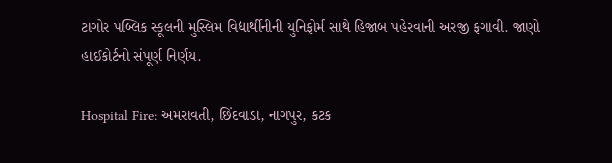ટાગોર પબ્લિક સ્કૂલની મુસ્લિમ વિદ્યાર્થીનીની યુનિફોર્મ સાથે હિજાબ પહેરવાની અરજી ફગાવી. જાણો હાઈકોર્ટનો સંપૂર્ણ નિર્ણય.

Hospital Fire: અમરાવતી, છિંદવાડા, નાગપુર, કટક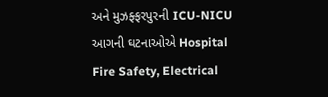અને મુઝફ્ફરપુરની ICU-NICU આગની ઘટનાઓએ Hospital Fire Safety, Electrical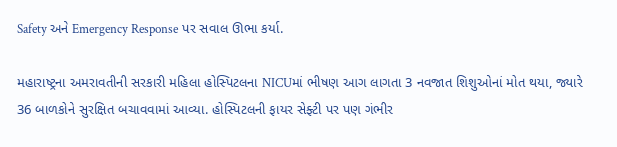Safety અને Emergency Response પર સવાલ ઊભા કર્યા.

મહારાષ્ટ્રના અમરાવતીની સરકારી મહિલા હોસ્પિટલના NICUમાં ભીષણ આગ લાગતા 3 નવજાત શિશુઓનાં મોત થયા, જ્યારે 36 બાળકોને સુરક્ષિત બચાવવામાં આવ્યા. હોસ્પિટલની ફાયર સેફ્ટી પર પણ ગંભીર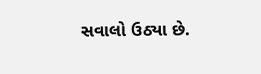સવાલો ઉઠ્યા છે.